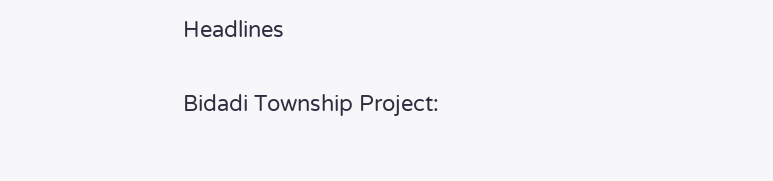Headlines

Bidadi Township Project: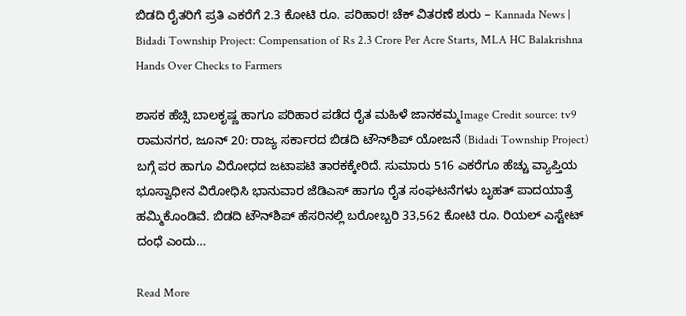ಬಿಡದಿ ರೈತರಿಗೆ ಪ್ರತಿ ಎಕರೆಗೆ 2.3 ಕೋಟಿ ರೂ. ಪರಿಹಾರ! ಚೆಕ್ ವಿತರಣೆ ಶುರು – Kannada News | Bidadi Township Project: Compensation of Rs 2.3 Crore Per Acre Starts, MLA HC Balakrishna Hands Over Checks to Farmers

ಶಾಸಕ ಹೆಚ್ಸಿ ಬಾಲಕೃಷ್ಣ ಹಾಗೂ ಪರಿಹಾರ ಪಡೆದ ರೈತ ಮಹಿಳೆ ಜಾನಕಮ್ಮImage Credit source: tv9 ರಾಮನಗರ, ಜೂನ್ 20: ರಾಜ್ಯ ಸರ್ಕಾರದ ಬಿಡದಿ ಟೌನ್‌ಶಿಪ್ ಯೋಜನೆ (Bidadi Township Project) ಬಗ್ಗೆ ಪರ ಹಾಗೂ ವಿರೋಧದ ಜಟಾಪಟಿ ತಾರಕಕ್ಕೇರಿದೆ. ಸುಮಾರು 516 ಎಕರೆಗೂ ಹೆಚ್ಚು ವ್ಯಾಪ್ತಿಯ ಭೂಸ್ವಾಧೀನ ವಿರೋಧಿಸಿ ಭಾನುವಾರ ಜೆಡಿಎಸ್ ಹಾಗೂ ರೈತ ಸಂಘಟನೆಗಳು ಬೃಹತ್ ಪಾದಯಾತ್ರೆ ಹಮ್ಮಿಕೊಂಡಿವೆ. ಬಿಡದಿ ಟೌನ್‌ಶಿಪ್ ಹೆಸರಿನಲ್ಲಿ ಬರೋಬ್ಬರಿ 33,562 ಕೋಟಿ ರೂ. ರಿಯಲ್ ಎಸ್ಟೇಟ್‌ ದಂಧೆ ಎಂದು…

Read More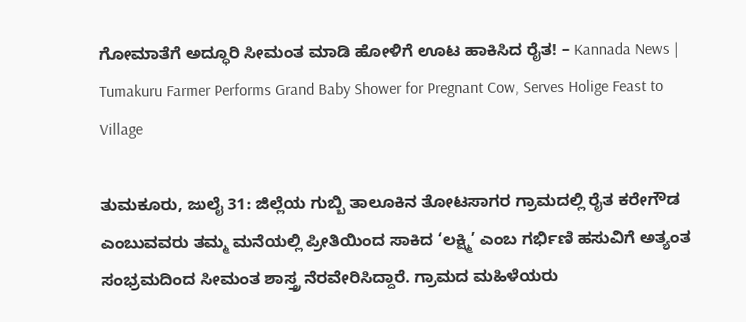ಗೋಮಾತೆಗೆ ಅದ್ಧೂರಿ ಸೀಮಂತ ಮಾಡಿ ಹೋಳಿಗೆ ಊಟ ಹಾಕಿಸಿದ ರೈತ! – Kannada News | Tumakuru Farmer Performs Grand Baby Shower for Pregnant Cow, Serves Holige Feast to Village

ತುಮಕೂರು, ಜುಲೈ 31: ಜಿಲ್ಲೆಯ ಗುಬ್ಬಿ ತಾಲೂಕಿನ ತೋಟಸಾಗರ ಗ್ರಾಮದಲ್ಲಿ ರೈತ ಕರೇಗೌಡ ಎಂಬುವವರು ತಮ್ಮ ಮನೆಯಲ್ಲಿ ಪ್ರೀತಿಯಿಂದ ಸಾಕಿದ ‘ಲಕ್ಷ್ಮಿ’ ಎಂಬ ಗರ್ಭಿಣಿ ಹಸುವಿಗೆ ಅತ್ಯಂತ ಸಂಭ್ರಮದಿಂದ ಸೀಮಂತ ಶಾಸ್ತ್ರ ನೆರವೇರಿಸಿದ್ದಾರೆ. ಗ್ರಾಮದ ಮಹಿಳೆಯರು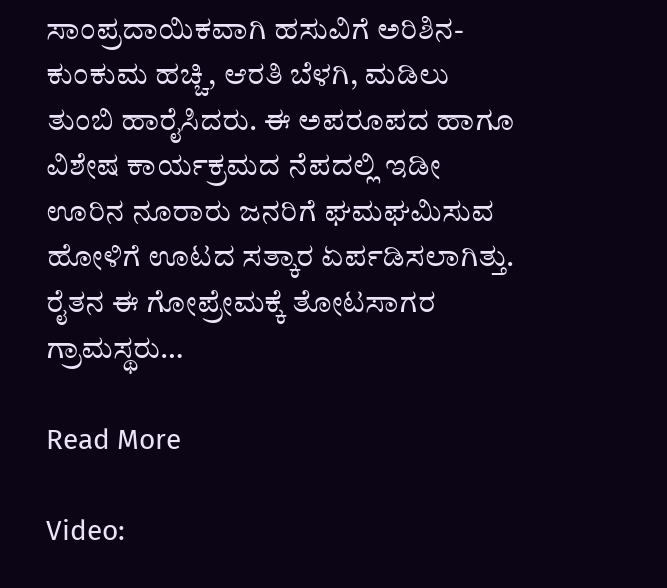ಸಾಂಪ್ರದಾಯಿಕವಾಗಿ ಹಸುವಿಗೆ ಅರಿಶಿನ-ಕುಂಕುಮ ಹಚ್ಚಿ, ಆರತಿ ಬೆಳಗಿ, ಮಡಿಲು ತುಂಬಿ ಹಾರೈಸಿದರು. ಈ ಅಪರೂಪದ ಹಾಗೂ ವಿಶೇಷ ಕಾರ್ಯಕ್ರಮದ ನೆಪದಲ್ಲಿ ಇಡೀ ಊರಿನ ನೂರಾರು ಜನರಿಗೆ ಘಮಘಮಿಸುವ ಹೋಳಿಗೆ ಊಟದ ಸತ್ಕಾರ ಏರ್ಪಡಿಸಲಾಗಿತ್ತು. ರೈತನ ಈ ಗೋಪ್ರೇಮಕ್ಕೆ ತೋಟಸಾಗರ ಗ್ರಾಮಸ್ಥರು…

Read More

Video: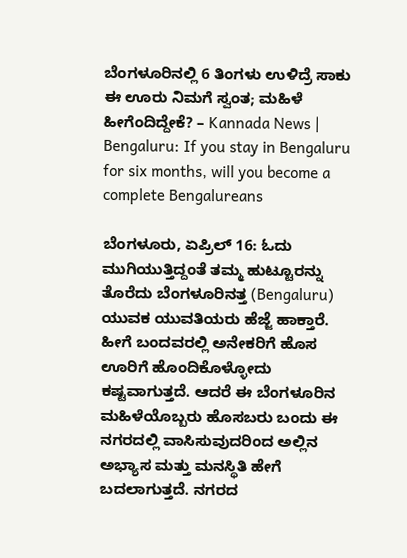ಬೆಂಗಳೂರಿನಲ್ಲಿ 6 ತಿಂಗಳು ಉಳಿದ್ರೆ ಸಾಕು ಈ ಊರು ನಿಮಗೆ ಸ್ವಂತ; ಮಹಿಳೆ ಹೀಗೆಂದಿದ್ದೇಕೆ? – Kannada News | Bengaluru: If you stay in Bengaluru for six months, will you become a complete Bengalureans

ಬೆಂಗಳೂರು, ಏಪ್ರಿಲ್ 16: ಓದು ಮುಗಿಯುತ್ತಿದ್ದಂತೆ ತಮ್ಮ ಹುಟ್ಟೂರನ್ನು ತೊರೆದು ಬೆಂಗಳೂರಿನತ್ತ (Bengaluru) ಯುವಕ ಯುವತಿಯರು ಹೆಜ್ಜೆ ಹಾಕ್ತಾರೆ. ಹೀಗೆ ಬಂದವರಲ್ಲಿ ಅನೇಕರಿಗೆ ಹೊಸ ಊರಿಗೆ ಹೊಂದಿಕೊಳ್ಳೋದು ಕಷ್ಟವಾಗುತ್ತದೆ. ಆದರೆ ಈ ಬೆಂಗಳೂರಿನ ಮಹಿಳೆಯೊಬ್ಬರು ಹೊಸಬರು ಬಂದು ಈ ನಗರದಲ್ಲಿ ವಾಸಿಸುವುದರಿಂದ ಅಲ್ಲಿನ  ಅಭ್ಯಾಸ ಮತ್ತು ಮನಸ್ಥಿತಿ ಹೇಗೆ ಬದಲಾಗುತ್ತದೆ. ನಗರದ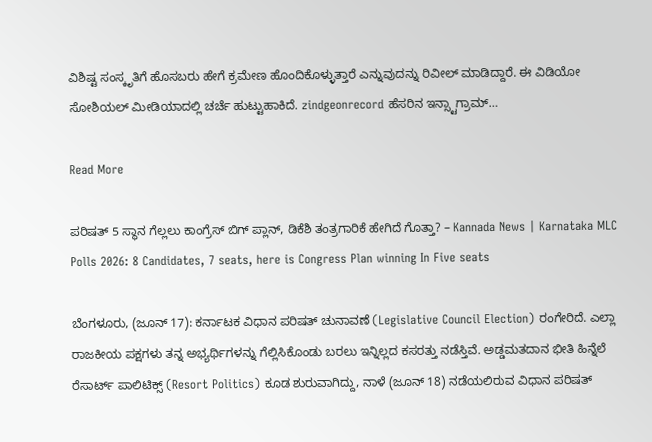ವಿಶಿಷ್ಟ ಸಂಸ್ಕೃತಿಗೆ ಹೊಸಬರು ಹೇಗೆ ಕ್ರಮೇಣ ಹೊಂದಿಕೊಳ್ಳುತ್ತಾರೆ ಎನ್ನುವುದನ್ನು ರಿವೀಲ್ ಮಾಡಿದ್ದಾರೆ. ಈ ವಿಡಿಯೋ ಸೋಶಿಯಲ್ ಮೀಡಿಯಾದಲ್ಲಿ ಚರ್ಚೆ ಹುಟ್ಟುಹಾಕಿದೆ. zindgeonrecord ಹೆಸರಿನ ಇನ್ಸ್ಟಾಗ್ರಾಮ್…

Read More

ಪರಿಷತ್ 5 ಸ್ಥಾನ ಗೆಲ್ಲಲು ಕಾಂಗ್ರೆಸ್ ಬಿಗ್ ಪ್ಲಾನ್, ಡಿಕೆಶಿ ತಂತ್ರಗಾರಿಕೆ ಹೇಗಿದೆ ಗೊತ್ತಾ? – Kannada News | Karnataka MLC Polls 2026: 8 Candidates, 7 seats, here is Congress Plan winning In Five seats

ಬೆಂಗಳೂರು, (ಜೂನ್ 17): ಕರ್ನಾಟಕ ವಿಧಾನ ಪರಿಷತ್ ಚುನಾವಣೆ (Legislative Council Election) ರಂಗೇರಿದೆ. ಎಲ್ಲಾ ರಾಜಕೀಯ ಪಕ್ಷಗಳು ತನ್ನ ಅಭ್ಯರ್ಥಿಗಳನ್ನು ಗೆಲ್ಲಿಸಿಕೊಂಡು ಬರಲು ಇನ್ನಿಲ್ಲದ ಕಸರತ್ತು ನಡೆಸ್ತಿವೆ. ಅಡ್ಡಮತದಾನ ಭೀತಿ ಹಿನ್ನೆಲೆ ರೆಸಾರ್ಟ್ ಪಾಲಿಟಿಕ್ಸ್ (Resort Politics) ಕೂಡ ಶುರುವಾಗಿದ್ದು, ನಾಳೆ (ಜೂನ್ 18) ನಡೆಯಲಿರುವ ವಿಧಾನ ಪರಿಷತ್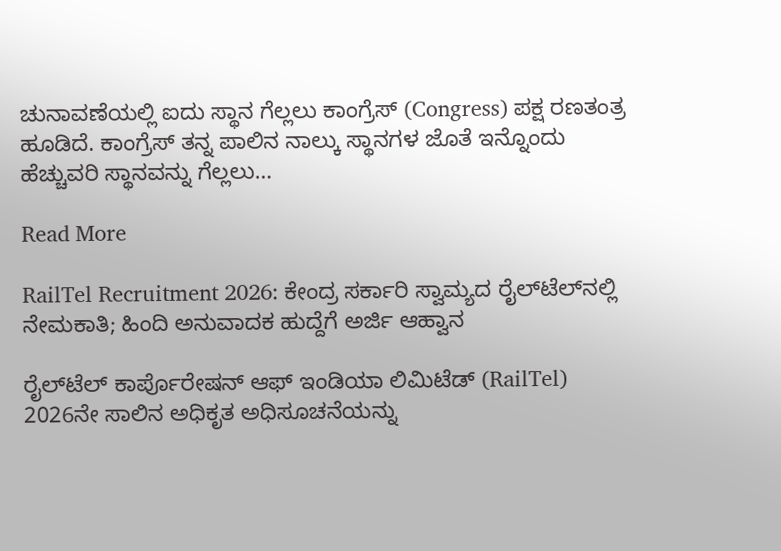ಚುನಾವಣೆಯಲ್ಲಿ ಐದು ಸ್ಥಾನ ಗೆಲ್ಲಲು ಕಾಂಗ್ರೆಸ್ (Congress) ಪಕ್ಷ ರಣತಂತ್ರ ಹೂಡಿದೆ. ಕಾಂಗ್ರೆಸ್ ತನ್ನ ಪಾಲಿನ ನಾಲ್ಕು ಸ್ಥಾನಗಳ ಜೊತೆ ಇನ್ನೊಂದು ಹೆಚ್ಚುವರಿ ಸ್ಥಾನವನ್ನು ಗೆಲ್ಲಲು…

Read More

RailTel Recruitment 2026: ಕೇಂದ್ರ ಸರ್ಕಾರಿ ಸ್ವಾಮ್ಯದ ರೈಲ್‌ಟೆಲ್‌ನಲ್ಲಿ ನೇಮಕಾತಿ; ಹಿಂದಿ ಅನುವಾದಕ ಹುದ್ದೆಗೆ ಅರ್ಜಿ ಆಹ್ವಾನ

ರೈಲ್‌ಟೆಲ್ ಕಾರ್ಪೊರೇಷನ್ ಆಫ್ ಇಂಡಿಯಾ ಲಿಮಿಟೆಡ್ (RailTel) 2026ನೇ ಸಾಲಿನ ಅಧಿಕೃತ ಅಧಿಸೂಚನೆಯನ್ನು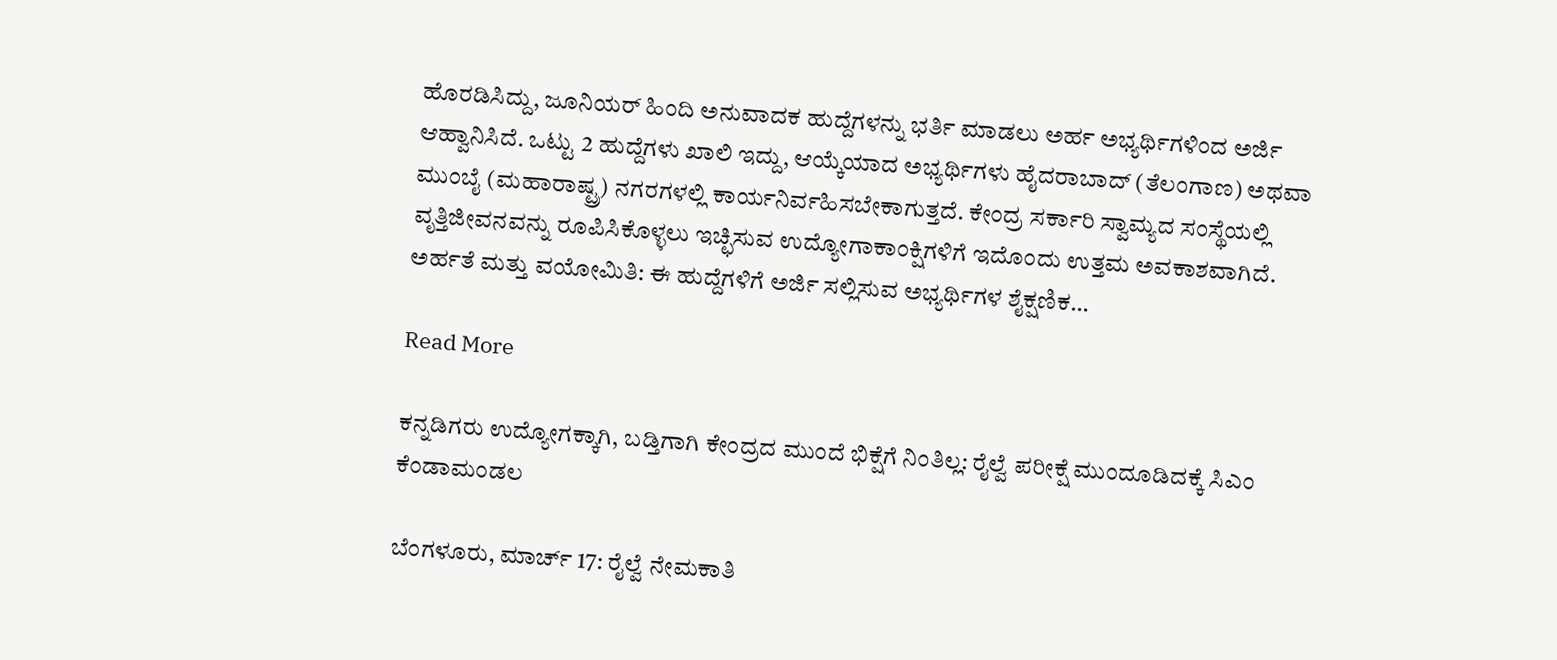ಹೊರಡಿಸಿದ್ದು, ಜೂನಿಯರ್ ಹಿಂದಿ ಅನುವಾದಕ ಹುದ್ದೆಗಳನ್ನು ಭರ್ತಿ ಮಾಡಲು ಅರ್ಹ ಅಭ್ಯರ್ಥಿಗಳಿಂದ ಅರ್ಜಿ ಆಹ್ವಾನಿಸಿದೆ. ಒಟ್ಟು 2 ಹುದ್ದೆಗಳು ಖಾಲಿ ಇದ್ದು, ಆಯ್ಕೆಯಾದ ಅಭ್ಯರ್ಥಿಗಳು ಹೈದರಾಬಾದ್ (ತೆಲಂಗಾಣ) ಅಥವಾ ಮುಂಬೈ (ಮಹಾರಾಷ್ಟ್ರ) ನಗರಗಳಲ್ಲಿ ಕಾರ್ಯನಿರ್ವಹಿಸಬೇಕಾಗುತ್ತದೆ. ಕೇಂದ್ರ ಸರ್ಕಾರಿ ಸ್ವಾಮ್ಯದ ಸಂಸ್ಥೆಯಲ್ಲಿ ವೃತ್ತಿಜೀವನವನ್ನು ರೂಪಿಸಿಕೊಳ್ಳಲು ಇಚ್ಛಿಸುವ ಉದ್ಯೋಗಾಕಾಂಕ್ಷಿಗಳಿಗೆ ಇದೊಂದು ಉತ್ತಮ ಅವಕಾಶವಾಗಿದೆ. ಅರ್ಹತೆ ಮತ್ತು ವಯೋಮಿತಿ: ಈ ಹುದ್ದೆಗಳಿಗೆ ಅರ್ಜಿ ಸಲ್ಲಿಸುವ ಅಭ್ಯರ್ಥಿಗಳ ಶೈಕ್ಷಣಿಕ…

Read More

ಕನ್ನಡಿಗರು ಉದ್ಯೋಗಕ್ಕಾಗಿ, ಬಡ್ತಿಗಾಗಿ ಕೇಂದ್ರದ ಮುಂದೆ ಭಿಕ್ಷೆಗೆ ನಿಂತಿಲ್ಲ: ರೈಲ್ವೆ ಪರೀಕ್ಷೆ ಮುಂದೂಡಿದಕ್ಕೆ ಸಿಎಂ ಕೆಂಡಾಮಂಡಲ

ಬೆಂಗಳೂರು, ಮಾರ್ಚ್ 17: ರೈಲ್ವೆ ನೇಮಕಾತಿ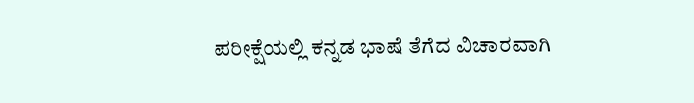ಪರೀಕ್ಷೆಯಲ್ಲಿ ಕನ್ನಡ ಭಾಷೆ ತೆಗೆದ ವಿಚಾರವಾಗಿ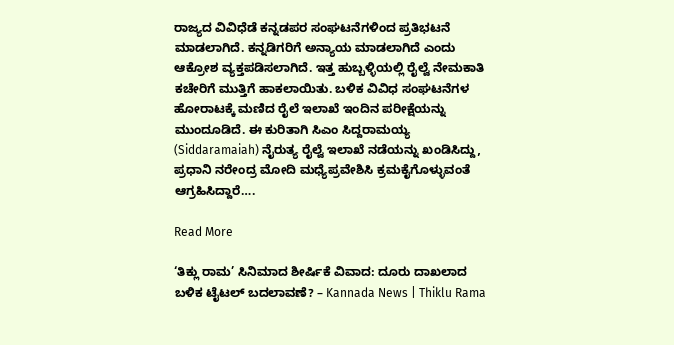ರಾಜ್ಯದ ವಿವಿಧೆಡೆ ಕನ್ನಡಪರ ಸಂಘಟನೆಗಳಿಂದ ಪ್ರತಿಭಟನೆ ಮಾಡಲಾಗಿದೆ. ಕನ್ನಡಿಗರಿಗೆ ಅನ್ಯಾಯ ಮಾಡಲಾಗಿದೆ ಎಂದು ಆಕ್ರೋಶ ವ್ಯಕ್ತಪಡಿಸಲಾಗಿದೆ. ಇತ್ತ ಹುಬ್ಬಳ್ಳಿಯಲ್ಲಿ ರೈಲ್ವೆ ನೇಮಕಾತಿ ಕಚೇರಿಗೆ ಮುತ್ತಿಗೆ ಹಾಕಲಾಯಿತು. ಬಳಿಕ ವಿವಿಧ ಸಂಘಟನೆಗಳ ಹೋರಾಟಕ್ಕೆ ಮಣಿದ ರೈಲೆ ಇಲಾಖೆ ಇಂದಿನ ಪರೀಕ್ಷೆಯನ್ನು ಮುಂದೂಡಿದೆ. ಈ ಕುರಿತಾಗಿ ಸಿಎಂ ಸಿದ್ದರಾಮಯ್ಯ (Siddaramaiah) ನೈರುತ್ಯ ರೈಲ್ವೆ ಇಲಾಖೆ ನಡೆಯನ್ನು ಖಂಡಿಸಿದ್ದು, ಪ್ರಧಾನಿ ನರೇಂದ್ರ ಮೋದಿ ಮಧ್ಯೆಪ್ರವೇಶಿಸಿ ಕ್ರಮಕೈಗೊಳ್ಳುವಂತೆ ಆಗ್ರಹಿಸಿದ್ದಾರೆ….

Read More

‘ತಿಕ್ಲು ರಾಮ’ ಸಿನಿಮಾದ ಶೀರ್ಷಿಕೆ ವಿವಾದ: ದೂರು ದಾಖಲಾದ ಬಳಿಕ ಟೈಟಲ್ ಬದಲಾವಣೆ? – Kannada News | Thiklu Rama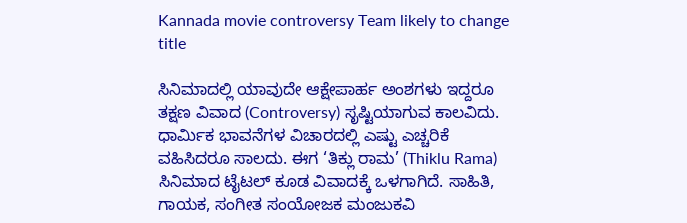Kannada movie controversy Team likely to change title

ಸಿನಿಮಾದಲ್ಲಿ ಯಾವುದೇ ಆಕ್ಷೇಪಾರ್ಹ ಅಂಶಗಳು ಇದ್ದರೂ ತಕ್ಷಣ ವಿವಾದ (Controversy) ಸೃಷ್ಟಿಯಾಗುವ ಕಾಲವಿದು. ಧಾರ್ಮಿಕ ಭಾವನೆಗಳ ವಿಚಾರದಲ್ಲಿ ಎಷ್ಟು ಎಚ್ಚರಿಕೆ ವಹಿಸಿದರೂ ಸಾಲದು. ಈಗ ‘ತಿಕ್ಲು ರಾಮ’ (Thiklu Rama) ಸಿನಿಮಾದ ಟೈಟಲ್ ಕೂಡ ವಿವಾದಕ್ಕೆ ಒಳಗಾಗಿದೆ. ಸಾಹಿತಿ, ಗಾಯಕ, ಸಂಗೀತ ಸಂಯೋಜಕ ಮಂಜುಕವಿ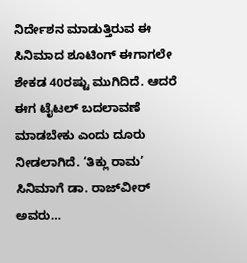ನಿರ್ದೇಶನ ಮಾಡುತ್ತಿರುವ ಈ ಸಿನಿಮಾದ ಶೂಟಿಂಗ್ ಈಗಾಗಲೇ ಶೇಕಡ 40ರಷ್ಟು ಮುಗಿದಿದೆ. ಆದರೆ ಈಗ ಟೈಟಲ್ ಬದಲಾವಣೆ ಮಾಡಬೇಕು ಎಂದು ದೂರು ನೀಡಲಾಗಿದೆ. ‘ತಿಕ್ಲು ರಾಮ’ ಸಿನಿಮಾಗೆ ಡಾ. ರಾಜ್‌ವೀರ್ ಅವರು…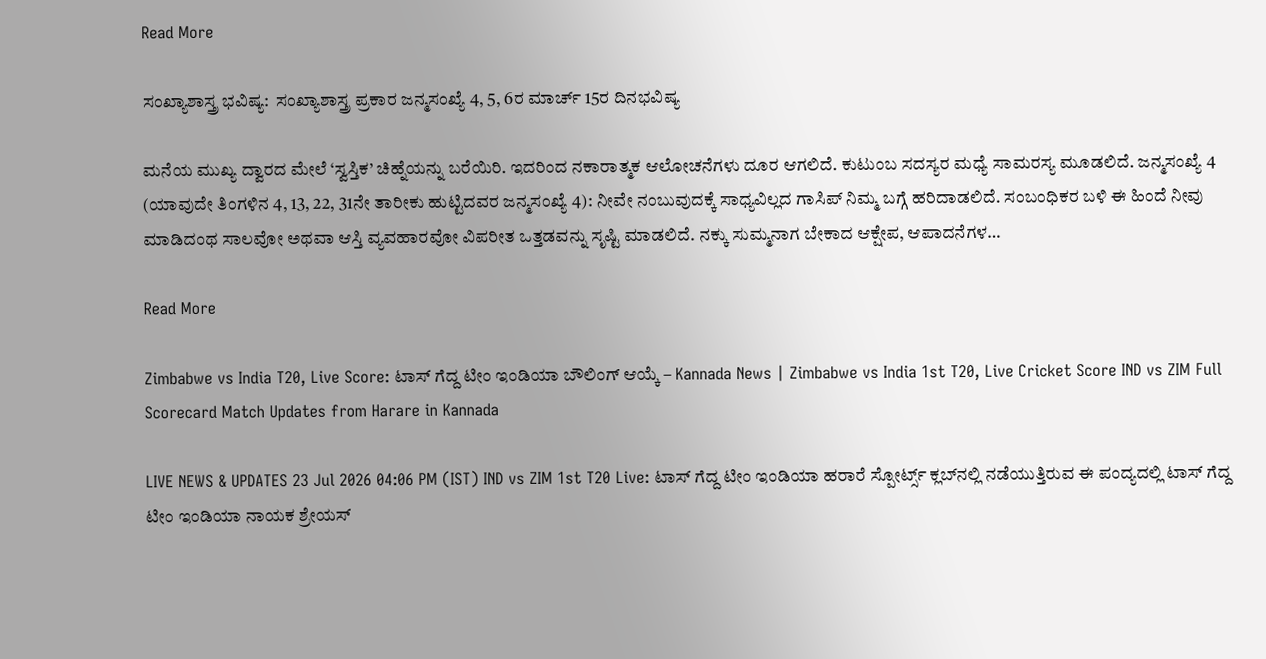Read More

ಸಂಖ್ಯಾಶಾಸ್ತ್ರ ಭವಿಷ್ಯ:  ಸಂಖ್ಯಾಶಾಸ್ತ್ರ ಪ್ರಕಾರ ಜನ್ಮಸಂಖ್ಯೆ 4, 5, 6ರ ಮಾರ್ಚ್ 15ರ ದಿನಭವಿಷ್ಯ

ಮನೆಯ ಮುಖ್ಯ ದ್ವಾರದ ಮೇಲೆ ‘ಸ್ವಸ್ತಿಕ’ ಚಿಹ್ನೆಯನ್ನು ಬರೆಯಿರಿ. ಇದರಿಂದ ನಕಾರಾತ್ಮಕ ಆಲೋಚನೆಗಳು ದೂರ ಆಗಲಿದೆ. ಕುಟುಂಬ ಸದಸ್ಯರ ಮಧ್ಯೆ ಸಾಮರಸ್ಯ ಮೂಡಲಿದೆ. ಜನ್ಮಸಂಖ್ಯೆ 4 (ಯಾವುದೇ ತಿಂಗಳಿನ 4, 13, 22, 31ನೇ ತಾರೀಕು ಹುಟ್ಟಿದವರ ಜನ್ಮಸಂಖ್ಯೆ 4): ನೀವೇ ನಂಬುವುದಕ್ಕೆ ಸಾಧ್ಯವಿಲ್ಲದ ಗಾಸಿಪ್ ನಿಮ್ಮ ಬಗ್ಗೆ ಹರಿದಾಡಲಿದೆ. ಸಂಬಂಧಿಕರ ಬಳಿ ಈ ಹಿಂದೆ ನೀವು ಮಾಡಿದಂಥ ಸಾಲವೋ ಅಥವಾ ಆಸ್ತಿ ವ್ಯವಹಾರವೋ ವಿಪರೀತ ಒತ್ತಡವನ್ನು ಸೃಷ್ಟಿ ಮಾಡಲಿದೆ. ನಕ್ಕು ಸುಮ್ಮನಾಗ ಬೇಕಾದ ಆಕ್ಷೇಪ, ಆಪಾದನೆಗಳ…

Read More

Zimbabwe vs India T20, Live Score: ಟಾಸ್ ಗೆದ್ದ ಟೀಂ ಇಂಡಿಯಾ ಬೌಲಿಂಗ್ ಆಯ್ಕೆ – Kannada News | Zimbabwe vs India 1st T20, Live Cricket Score IND vs ZIM Full Scorecard Match Updates from Harare in Kannada

LIVE NEWS & UPDATES 23 Jul 2026 04:06 PM (IST) IND vs ZIM 1st T20 Live: ಟಾಸ್ ಗೆದ್ದ ಟೀಂ ಇಂಡಿಯಾ ಹರಾರೆ ಸ್ಪೋರ್ಟ್ಸ್ ಕ್ಲಬ್‌ನಲ್ಲಿ ನಡೆಯುತ್ತಿರುವ ಈ ಪಂದ್ಯದಲ್ಲಿ ಟಾಸ್ ಗೆದ್ದ ಟೀಂ ಇಂಡಿಯಾ ನಾಯಕ ಶ್ರೇಯಸ್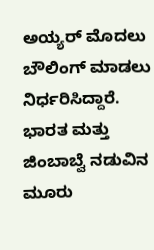ಅಯ್ಯರ್ ಮೊದಲು ಬೌಲಿಂಗ್ ಮಾಡಲು ನಿರ್ಧರಿಸಿದ್ದಾರೆ. ಭಾರತ ಮತ್ತು ಜಿಂಬಾಬ್ವೆ ನಡುವಿನ ಮೂರು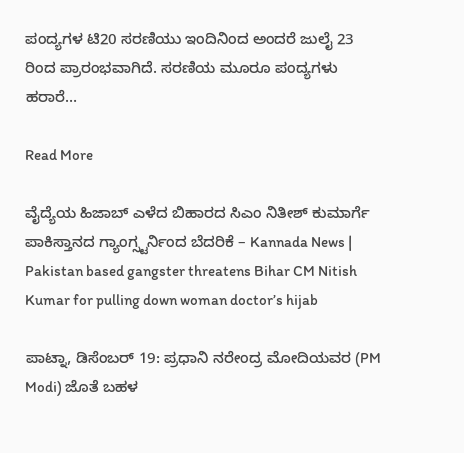ಪಂದ್ಯಗಳ ಟಿ20 ಸರಣಿಯು ಇಂದಿನಿಂದ ಅಂದರೆ ಜುಲೈ 23 ರಿಂದ ಪ್ರಾರಂಭವಾಗಿದೆ. ಸರಣಿಯ ಮೂರೂ ಪಂದ್ಯಗಳು ಹರಾರೆ…

Read More

ವೈದ್ಯೆಯ ಹಿಜಾಬ್ ಎಳೆದ ಬಿಹಾರದ ಸಿಎಂ ನಿತೀಶ್ ಕುಮಾರ್ಗೆ ಪಾಕಿಸ್ತಾನದ ಗ್ಯಾಂಗ್ಸ್ಟರ್ನಿಂದ ಬೆದರಿಕೆ – Kannada News | Pakistan based gangster threatens Bihar CM Nitish Kumar for pulling down woman doctor’s hijab

ಪಾಟ್ನಾ, ಡಿಸೆಂಬರ್ 19: ಪ್ರಧಾನಿ ನರೇಂದ್ರ ಮೋದಿಯವರ (PM Modi) ಜೊತೆ ಬಹಳ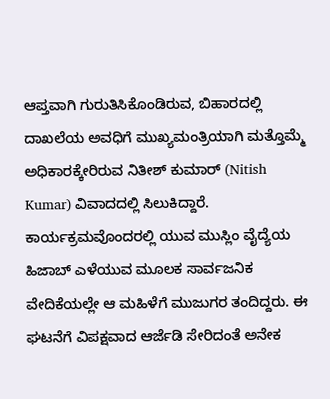ಆಪ್ತವಾಗಿ ಗುರುತಿಸಿಕೊಂಡಿರುವ, ಬಿಹಾರದಲ್ಲಿ ದಾಖಲೆಯ ಅವಧಿಗೆ ಮುಖ್ಯಮಂತ್ರಿಯಾಗಿ ಮತ್ತೊಮ್ಮೆ ಅಧಿಕಾರಕ್ಕೇರಿರುವ ನಿತೀಶ್ ಕುಮಾರ್ (Nitish Kumar) ವಿವಾದದಲ್ಲಿ ಸಿಲುಕಿದ್ದಾರೆ. ಕಾರ್ಯಕ್ರಮವೊಂದರಲ್ಲಿ ಯುವ ಮುಸ್ಲಿಂ ವೈದ್ಯೆಯ ಹಿಜಾಬ್ ಎಳೆಯುವ ಮೂಲಕ ಸಾರ್ವಜನಿಕ ವೇದಿಕೆಯಲ್ಲೇ ಆ ಮಹಿಳೆಗೆ ಮುಜುಗರ ತಂದಿದ್ದರು. ಈ ಘಟನೆಗೆ ವಿಪಕ್ಷವಾದ ಆರ್ಜೆಡಿ ಸೇರಿದಂತೆ ಅನೇಕ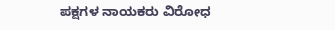ಪಕ್ಷಗಳ ನಾಯಕರು ವಿರೋಧ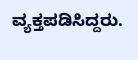ವ್ಯಕ್ತಪಡಿಸಿದ್ದರು.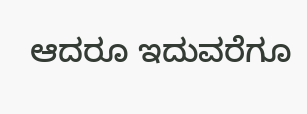ಆದರೂ ಇದುವರೆಗೂ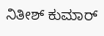ನಿತೀಶ್ ಕುಮಾರ್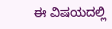ಈ ವಿಷಯದಲ್ಲಿ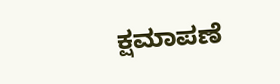ಕ್ಷಮಾಪಣೆ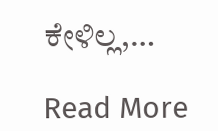ಕೇಳಿಲ್ಲ,…

Read More